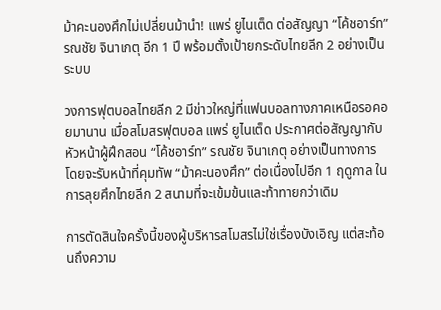ม้าคะนองศึกไม่เปลี่ยนม้านำ! แพร่ ยูไนเต็ด ต่อสัญญา “โค้ชอาร์ท” รณชัย จินาเกตุ อีก 1 ปี พร้อมตั้งเป้ายกระดับไทยลีก 2 อย่างเป็นระบบ

วงการฟุตบอลไทยลีก 2 มีข่าวใหญ่ที่แฟนบอลทางภาคเหนือรอคอยมานาน เมื่อสโมสรฟุตบอล แพร่ ยูไนเต็ด ประกาศต่อสัญญากับหัวหน้าผู้ฝึกสอน “โค้ชอาร์ท” รณชัย จินาเกตุ อย่างเป็นทางการ โดยจะรับหน้าที่คุมทัพ “ม้าคะนองศึก” ต่อเนื่องไปอีก 1 ฤดูกาล ในการลุยศึกไทยลีก 2 สนามที่จะเข้มข้นและท้าทายกว่าเดิม

การตัดสินใจครั้งนี้ของผู้บริหารสโมสรไม่ใช่เรื่องบังเอิญ แต่สะท้อนถึงความ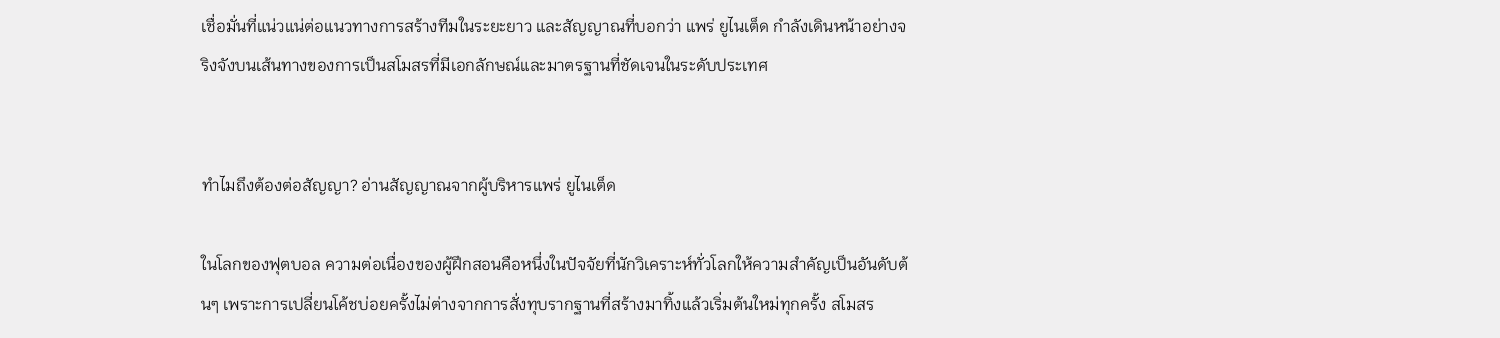เชื่อมั่นที่แน่วแน่ต่อแนวทางการสร้างทีมในระยะยาว และสัญญาณที่บอกว่า แพร่ ยูไนเต็ด กำลังเดินหน้าอย่างจริงจังบนเส้นทางของการเป็นสโมสรที่มีเอกลักษณ์และมาตรฐานที่ชัดเจนในระดับประเทศ


ทำไมถึงต้องต่อสัญญา? อ่านสัญญาณจากผู้บริหารแพร่ ยูไนเต็ด

ในโลกของฟุตบอล ความต่อเนื่องของผู้ฝึกสอนคือหนึ่งในปัจจัยที่นักวิเคราะห์ทั่วโลกให้ความสำคัญเป็นอันดับต้นๆ เพราะการเปลี่ยนโค้ชบ่อยครั้งไม่ต่างจากการสั่งทุบรากฐานที่สร้างมาทิ้งแล้วเริ่มต้นใหม่ทุกครั้ง สโมสร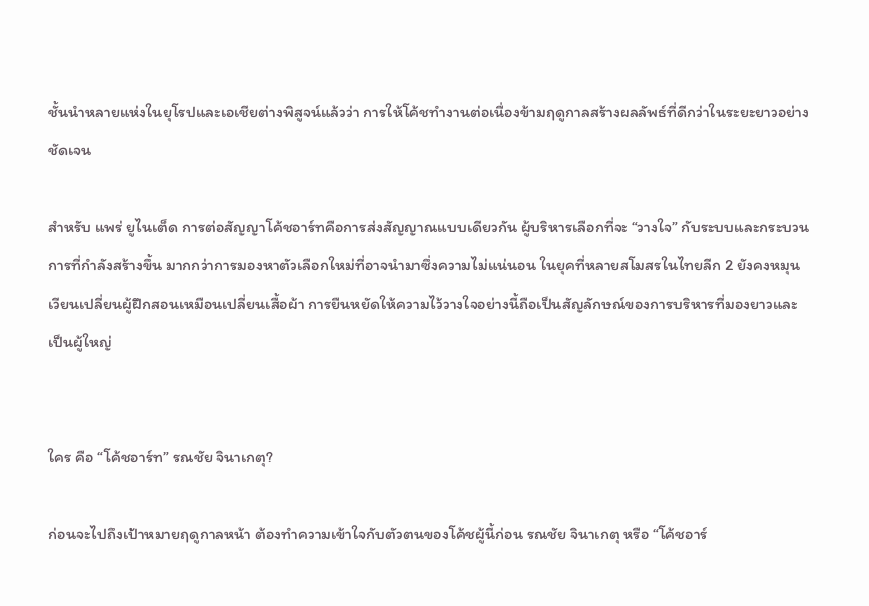ชั้นนำหลายแห่งในยุโรปและเอเชียต่างพิสูจน์แล้วว่า การให้โค้ชทำงานต่อเนื่องข้ามฤดูกาลสร้างผลลัพธ์ที่ดีกว่าในระยะยาวอย่างชัดเจน

สำหรับ แพร่ ยูไนเต็ด การต่อสัญญาโค้ชอาร์ทคือการส่งสัญญาณแบบเดียวกัน ผู้บริหารเลือกที่จะ “วางใจ” กับระบบและกระบวนการที่กำลังสร้างขึ้น มากกว่าการมองหาตัวเลือกใหม่ที่อาจนำมาซึ่งความไม่แน่นอน ในยุคที่หลายสโมสรในไทยลีก 2 ยังคงหมุนเวียนเปลี่ยนผู้ฝึกสอนเหมือนเปลี่ยนเสื้อผ้า การยืนหยัดให้ความไว้วางใจอย่างนี้ถือเป็นสัญลักษณ์ของการบริหารที่มองยาวและเป็นผู้ใหญ่


ใคร คือ “โค้ชอาร์ท” รณชัย จินาเกตุ?

ก่อนจะไปถึงเป้าหมายฤดูกาลหน้า ต้องทำความเข้าใจกับตัวตนของโค้ชผู้นี้ก่อน รณชัย จินาเกตุ หรือ “โค้ชอาร์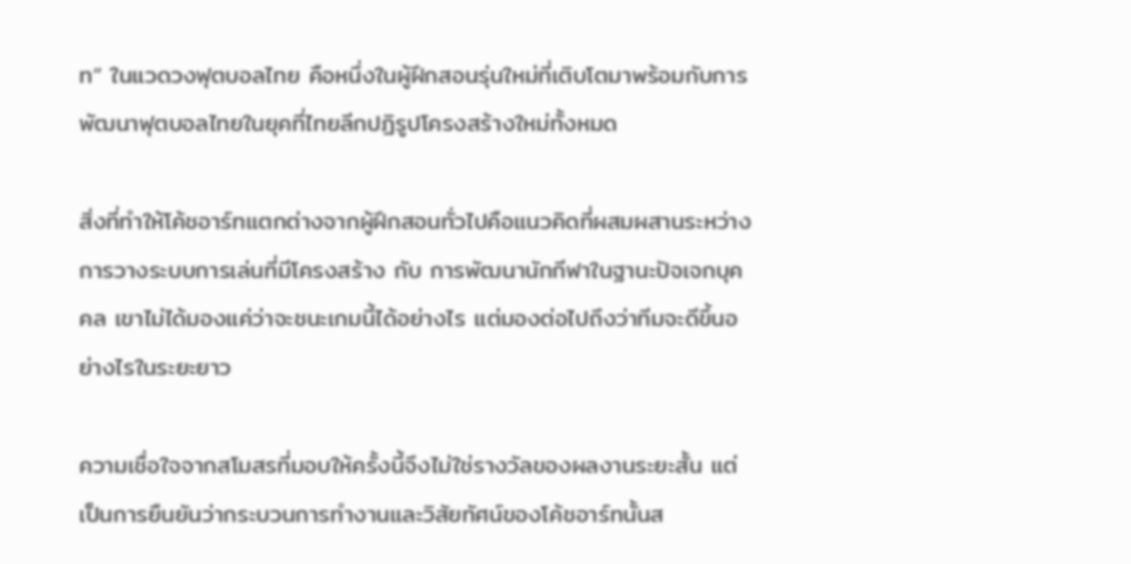ท” ในแวดวงฟุตบอลไทย คือหนึ่งในผู้ฝึกสอนรุ่นใหม่ที่เติบโตมาพร้อมกับการพัฒนาฟุตบอลไทยในยุคที่ไทยลีกปฏิรูปโครงสร้างใหม่ทั้งหมด

สิ่งที่ทำให้โค้ชอาร์ทแตกต่างจากผู้ฝึกสอนทั่วไปคือแนวคิดที่ผสมผสานระหว่าง การวางระบบการเล่นที่มีโครงสร้าง กับ การพัฒนานักกีฬาในฐานะปัจเจกบุคคล เขาไม่ได้มองแค่ว่าจะชนะเกมนี้ได้อย่างไร แต่มองต่อไปถึงว่าทีมจะดีขึ้นอย่างไรในระยะยาว

ความเชื่อใจจากสโมสรที่มอบให้ครั้งนี้จึงไม่ใช่รางวัลของผลงานระยะสั้น แต่เป็นการยืนยันว่ากระบวนการทำงานและวิสัยทัศน์ของโค้ชอาร์ทนั้นส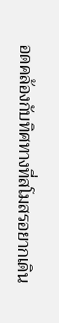อดคล้องกับทิศทางที่สโมสรอยากเดิน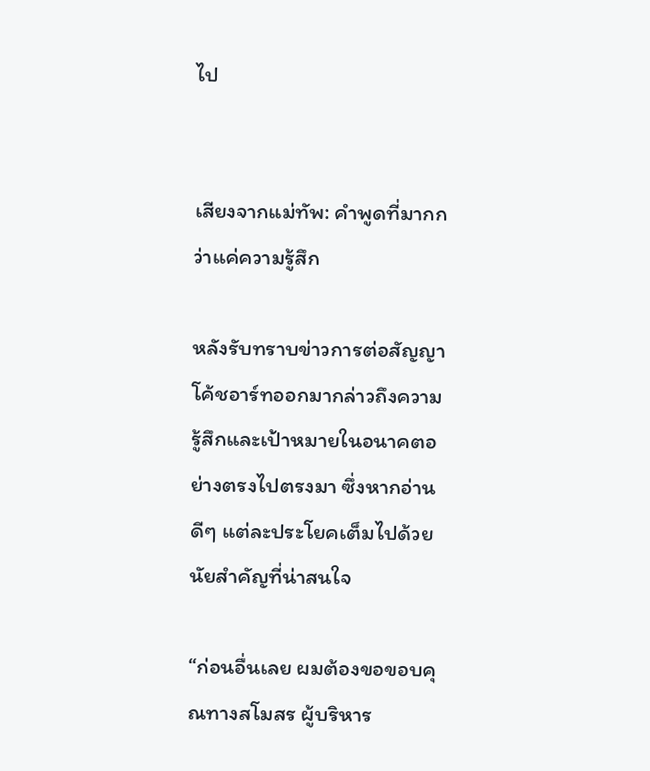ไป


เสียงจากแม่ทัพ: คำพูดที่มากกว่าแค่ความรู้สึก

หลังรับทราบข่าวการต่อสัญญา โค้ชอาร์ทออกมากล่าวถึงความรู้สึกและเป้าหมายในอนาคตอย่างตรงไปตรงมา ซึ่งหากอ่านดีๆ แต่ละประโยคเต็มไปด้วยนัยสำคัญที่น่าสนใจ

“ก่อนอื่นเลย ผมต้องขอขอบคุณทางสโมสร ผู้บริหาร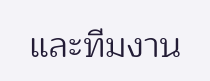และทีมงาน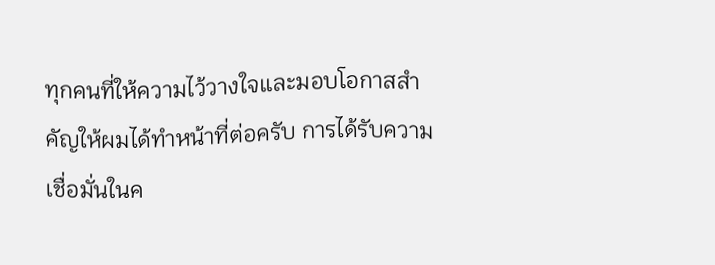ทุกคนที่ให้ความไว้วางใจและมอบโอกาสสำคัญให้ผมได้ทำหน้าที่ต่อครับ การได้รับความเชื่อมั่นในค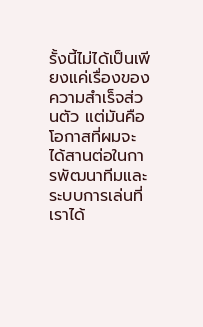รั้งนี้ไม่ได้เป็นเพียงแค่เรื่องของความสำเร็จส่วนตัว แต่มันคือโอกาสที่ผมจะได้สานต่อในการพัฒนาทีมและระบบการเล่นที่เราได้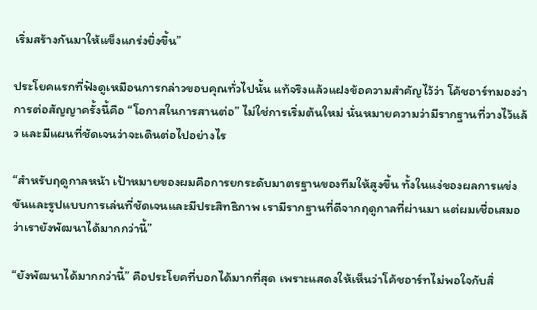เริ่มสร้างกันมาให้แข็งแกร่งยิ่งขึ้น”

ประโยคแรกที่ฟังดูเหมือนการกล่าวขอบคุณทั่วไปนั้น แท้จริงแล้วแฝงข้อความสำคัญไว้ว่า โค้ชอาร์ทมองว่าการต่อสัญญาครั้งนี้คือ “โอกาสในการสานต่อ” ไม่ใช่การเริ่มต้นใหม่ นั่นหมายความว่ามีรากฐานที่วางไว้แล้ว และมีแผนที่ชัดเจนว่าจะเดินต่อไปอย่างไร

“สำหรับฤดูกาลหน้า เป้าหมายของผมคือการยกระดับมาตรฐานของทีมให้สูงขึ้น ทั้งในแง่ของผลการแข่งขันและรูปแบบการเล่นที่ชัดเจนและมีประสิทธิภาพ เรามีรากฐานที่ดีจากฤดูกาลที่ผ่านมา แต่ผมเชื่อเสมอว่าเรายังพัฒนาได้มากกว่านี้”

“ยังพัฒนาได้มากกว่านี้” คือประโยคที่บอกได้มากที่สุด เพราะแสดงให้เห็นว่าโค้ชอาร์ทไม่พอใจกับสิ่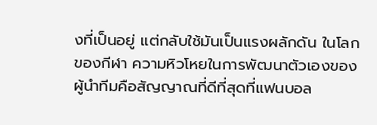งที่เป็นอยู่ แต่กลับใช้มันเป็นแรงผลักดัน ในโลกของกีฬา ความหิวโหยในการพัฒนาตัวเองของผู้นำทีมคือสัญญาณที่ดีที่สุดที่แฟนบอล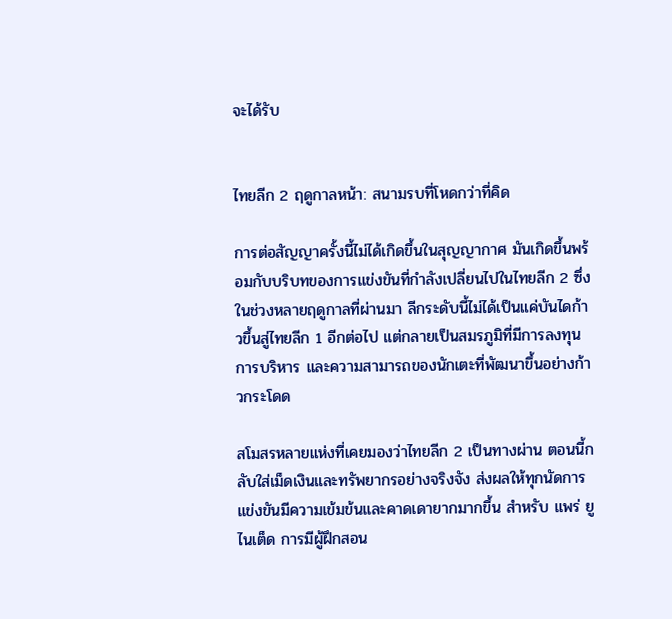จะได้รับ


ไทยลีก 2 ฤดูกาลหน้า: สนามรบที่โหดกว่าที่คิด

การต่อสัญญาครั้งนี้ไม่ได้เกิดขึ้นในสุญญากาศ มันเกิดขึ้นพร้อมกับบริบทของการแข่งขันที่กำลังเปลี่ยนไปในไทยลีก 2 ซึ่งในช่วงหลายฤดูกาลที่ผ่านมา ลีกระดับนี้ไม่ได้เป็นแค่บันไดก้าวขึ้นสู่ไทยลีก 1 อีกต่อไป แต่กลายเป็นสมรภูมิที่มีการลงทุน การบริหาร และความสามารถของนักเตะที่พัฒนาขึ้นอย่างก้าวกระโดด

สโมสรหลายแห่งที่เคยมองว่าไทยลีก 2 เป็นทางผ่าน ตอนนี้กลับใส่เม็ดเงินและทรัพยากรอย่างจริงจัง ส่งผลให้ทุกนัดการแข่งขันมีความเข้มข้นและคาดเดายากมากขึ้น สำหรับ แพร่ ยูไนเต็ด การมีผู้ฝึกสอน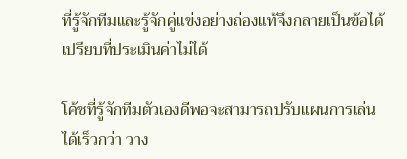ที่รู้จักทีมและรู้จักคู่แข่งอย่างถ่องแท้จึงกลายเป็นข้อได้เปรียบที่ประเมินค่าไม่ได้

โค้ชที่รู้จักทีมตัวเองดีพอจะสามารถปรับแผนการเล่นได้เร็วกว่า วาง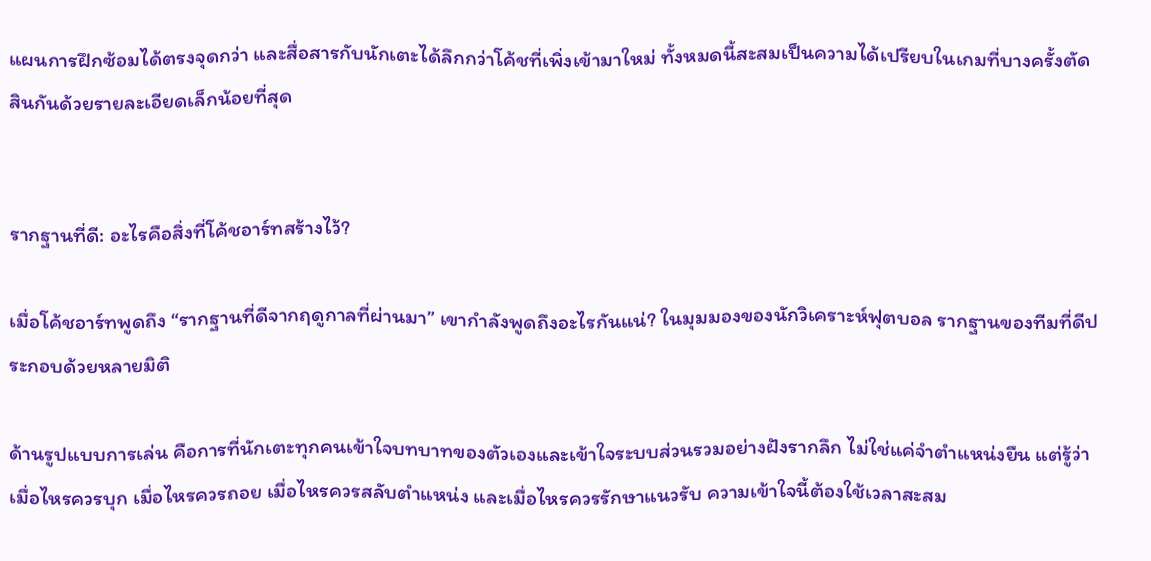แผนการฝึกซ้อมได้ตรงจุดกว่า และสื่อสารกับนักเตะได้ลึกกว่าโค้ชที่เพิ่งเข้ามาใหม่ ทั้งหมดนี้สะสมเป็นความได้เปรียบในเกมที่บางครั้งตัดสินกันด้วยรายละเอียดเล็กน้อยที่สุด


รากฐานที่ดี: อะไรคือสิ่งที่โค้ชอาร์ทสร้างไว้?

เมื่อโค้ชอาร์ทพูดถึง “รากฐานที่ดีจากฤดูกาลที่ผ่านมา” เขากำลังพูดถึงอะไรกันแน่? ในมุมมองของนักวิเคราะห์ฟุตบอล รากฐานของทีมที่ดีประกอบด้วยหลายมิติ

ด้านรูปแบบการเล่น คือการที่นักเตะทุกคนเข้าใจบทบาทของตัวเองและเข้าใจระบบส่วนรวมอย่างฝังรากลึก ไม่ใช่แค่จำตำแหน่งยืน แต่รู้ว่าเมื่อไหรควรบุก เมื่อไหรควรถอย เมื่อไหรควรสลับตำแหน่ง และเมื่อไหรควรรักษาแนวรับ ความเข้าใจนี้ต้องใช้เวลาสะสม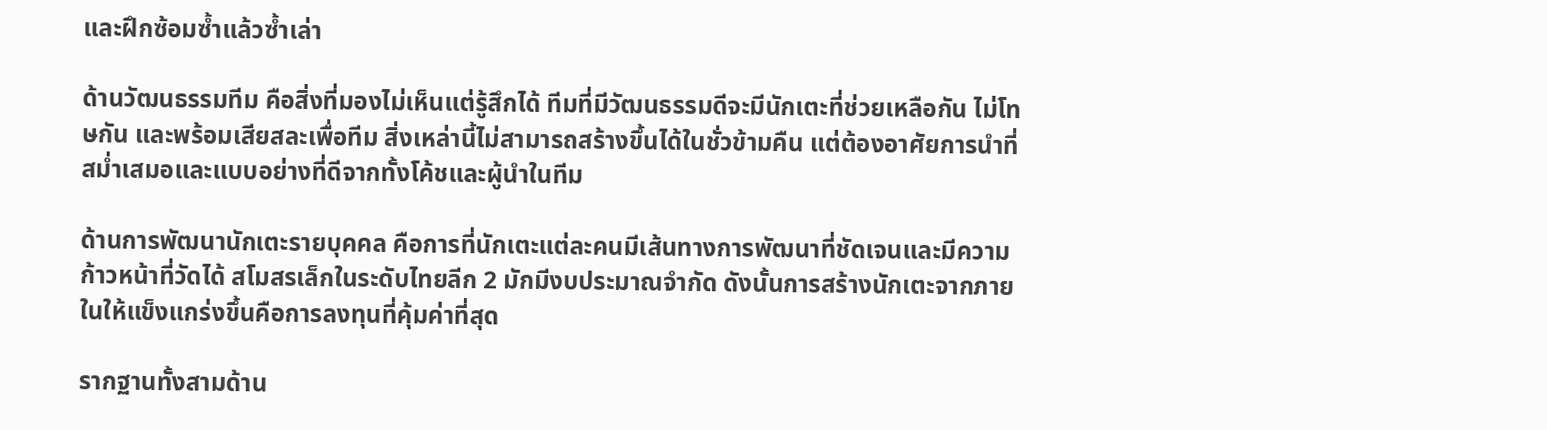และฝึกซ้อมซ้ำแล้วซ้ำเล่า

ด้านวัฒนธรรมทีม คือสิ่งที่มองไม่เห็นแต่รู้สึกได้ ทีมที่มีวัฒนธรรมดีจะมีนักเตะที่ช่วยเหลือกัน ไม่โทษกัน และพร้อมเสียสละเพื่อทีม สิ่งเหล่านี้ไม่สามารถสร้างขึ้นได้ในชั่วข้ามคืน แต่ต้องอาศัยการนำที่สม่ำเสมอและแบบอย่างที่ดีจากทั้งโค้ชและผู้นำในทีม

ด้านการพัฒนานักเตะรายบุคคล คือการที่นักเตะแต่ละคนมีเส้นทางการพัฒนาที่ชัดเจนและมีความก้าวหน้าที่วัดได้ สโมสรเล็กในระดับไทยลีก 2 มักมีงบประมาณจำกัด ดังนั้นการสร้างนักเตะจากภายในให้แข็งแกร่งขึ้นคือการลงทุนที่คุ้มค่าที่สุด

รากฐานทั้งสามด้าน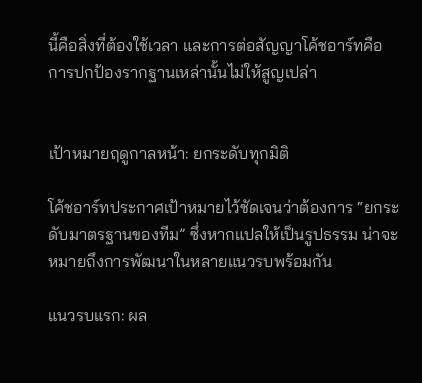นี้คือสิ่งที่ต้องใช้เวลา และการต่อสัญญาโค้ชอาร์ทคือการปกป้องรากฐานเหล่านั้นไม่ให้สูญเปล่า


เป้าหมายฤดูกาลหน้า: ยกระดับทุกมิติ

โค้ชอาร์ทประกาศเป้าหมายไว้ชัดเจนว่าต้องการ “ยกระดับมาตรฐานของทีม” ซึ่งหากแปลให้เป็นรูปธรรม น่าจะหมายถึงการพัฒนาในหลายแนวรบพร้อมกัน

แนวรบแรก: ผล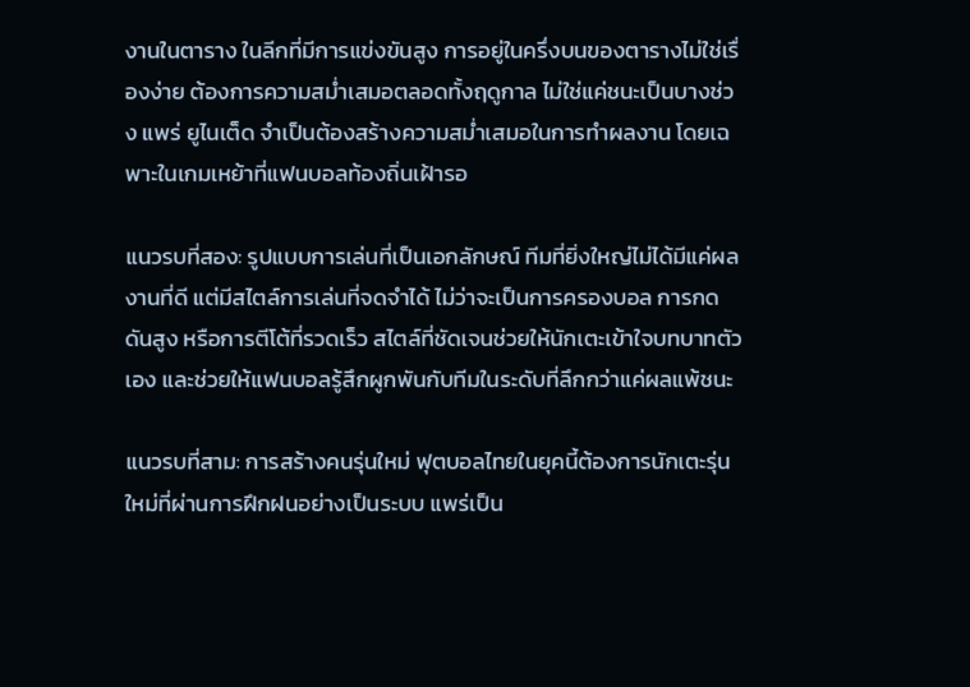งานในตาราง ในลีกที่มีการแข่งขันสูง การอยู่ในครึ่งบนของตารางไม่ใช่เรื่องง่าย ต้องการความสม่ำเสมอตลอดทั้งฤดูกาล ไม่ใช่แค่ชนะเป็นบางช่วง แพร่ ยูไนเต็ด จำเป็นต้องสร้างความสม่ำเสมอในการทำผลงาน โดยเฉพาะในเกมเหย้าที่แฟนบอลท้องถิ่นเฝ้ารอ

แนวรบที่สอง: รูปแบบการเล่นที่เป็นเอกลักษณ์ ทีมที่ยิ่งใหญ่ไม่ได้มีแค่ผลงานที่ดี แต่มีสไตล์การเล่นที่จดจำได้ ไม่ว่าจะเป็นการครองบอล การกดดันสูง หรือการตีโต้ที่รวดเร็ว สไตล์ที่ชัดเจนช่วยให้นักเตะเข้าใจบทบาทตัวเอง และช่วยให้แฟนบอลรู้สึกผูกพันกับทีมในระดับที่ลึกกว่าแค่ผลแพ้ชนะ

แนวรบที่สาม: การสร้างคนรุ่นใหม่ ฟุตบอลไทยในยุคนี้ต้องการนักเตะรุ่นใหม่ที่ผ่านการฝึกฝนอย่างเป็นระบบ แพร่เป็น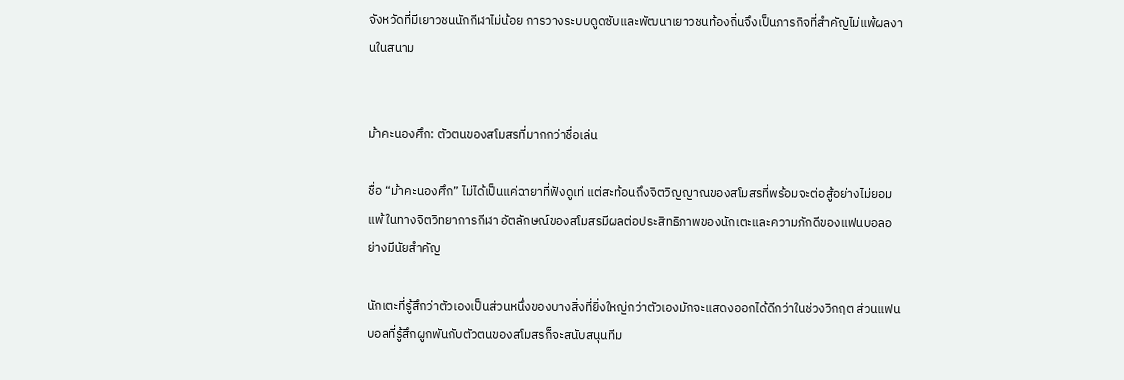จังหวัดที่มีเยาวชนนักกีฬาไม่น้อย การวางระบบดูดซับและพัฒนาเยาวชนท้องถิ่นจึงเป็นภารกิจที่สำคัญไม่แพ้ผลงานในสนาม


ม้าคะนองศึก: ตัวตนของสโมสรที่มากกว่าชื่อเล่น

ชื่อ “ม้าคะนองศึก” ไม่ได้เป็นแค่ฉายาที่ฟังดูเท่ แต่สะท้อนถึงจิตวิญญาณของสโมสรที่พร้อมจะต่อสู้อย่างไม่ยอมแพ้ ในทางจิตวิทยาการกีฬา อัตลักษณ์ของสโมสรมีผลต่อประสิทธิภาพของนักเตะและความภักดีของแฟนบอลอย่างมีนัยสำคัญ

นักเตะที่รู้สึกว่าตัวเองเป็นส่วนหนึ่งของบางสิ่งที่ยิ่งใหญ่กว่าตัวเองมักจะแสดงออกได้ดีกว่าในช่วงวิกฤต ส่วนแฟนบอลที่รู้สึกผูกพันกับตัวตนของสโมสรก็จะสนับสนุนทีม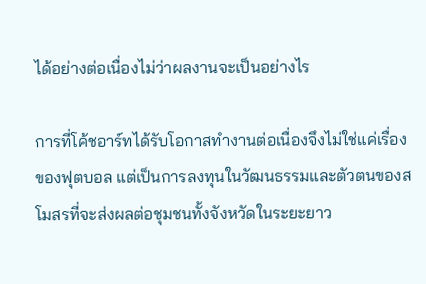ได้อย่างต่อเนื่องไม่ว่าผลงานจะเป็นอย่างไร

การที่โค้ชอาร์ทได้รับโอกาสทำงานต่อเนื่องจึงไม่ใช่แค่เรื่องของฟุตบอล แต่เป็นการลงทุนในวัฒนธรรมและตัวตนของสโมสรที่จะส่งผลต่อชุมชนทั้งจังหวัดในระยะยาว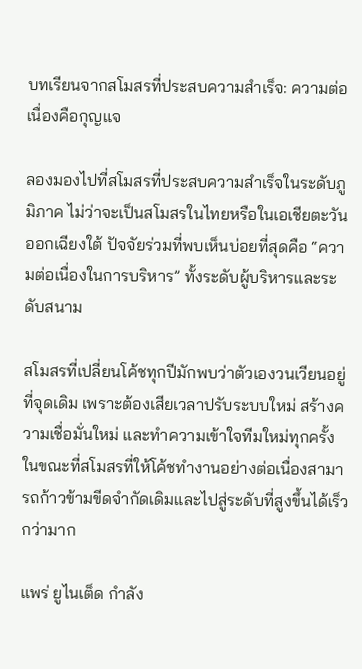บทเรียนจากสโมสรที่ประสบความสำเร็จ: ความต่อเนื่องคือกุญแจ

ลองมองไปที่สโมสรที่ประสบความสำเร็จในระดับภูมิภาค ไม่ว่าจะเป็นสโมสรในไทยหรือในเอเชียตะวันออกเฉียงใต้ ปัจจัยร่วมที่พบเห็นบ่อยที่สุดคือ “ความต่อเนื่องในการบริหาร” ทั้งระดับผู้บริหารและระดับสนาม

สโมสรที่เปลี่ยนโค้ชทุกปีมักพบว่าตัวเองวนเวียนอยู่ที่จุดเดิม เพราะต้องเสียเวลาปรับระบบใหม่ สร้างความเชื่อมั่นใหม่ และทำความเข้าใจทีมใหม่ทุกครั้ง ในขณะที่สโมสรที่ให้โค้ชทำงานอย่างต่อเนื่องสามารถก้าวข้ามขีดจำกัดเดิมและไปสู่ระดับที่สูงขึ้นได้เร็วกว่ามาก

แพร่ ยูไนเต็ด กำลัง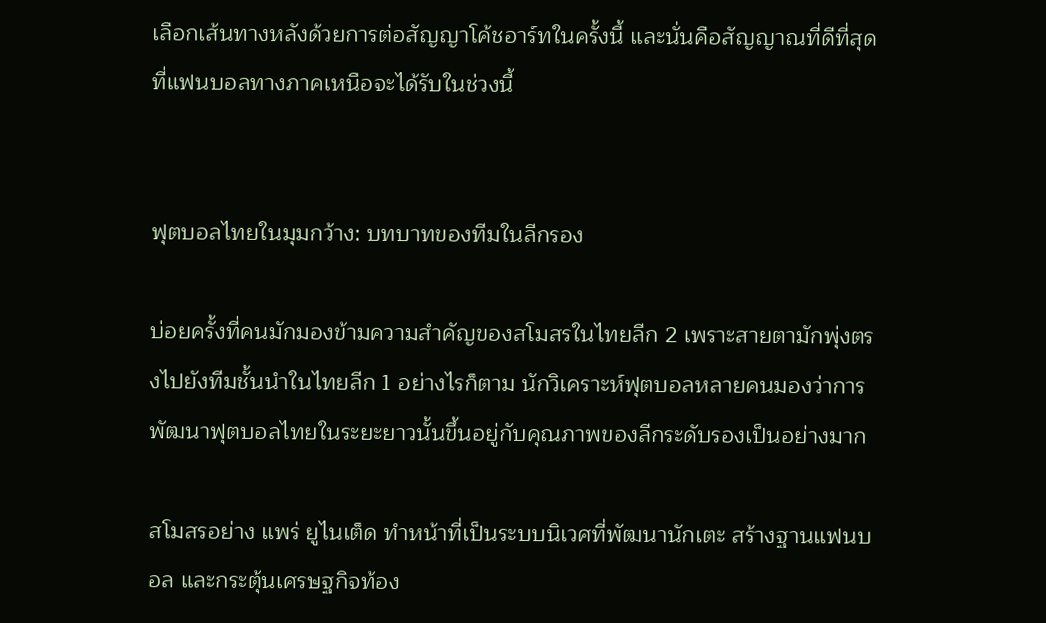เลือกเส้นทางหลังด้วยการต่อสัญญาโค้ชอาร์ทในครั้งนี้ และนั่นคือสัญญาณที่ดีที่สุดที่แฟนบอลทางภาคเหนือจะได้รับในช่วงนี้


ฟุตบอลไทยในมุมกว้าง: บทบาทของทีมในลีกรอง

บ่อยครั้งที่คนมักมองข้ามความสำคัญของสโมสรในไทยลีก 2 เพราะสายตามักพุ่งตรงไปยังทีมชั้นนำในไทยลีก 1 อย่างไรก็ตาม นักวิเคราะห์ฟุตบอลหลายคนมองว่าการพัฒนาฟุตบอลไทยในระยะยาวนั้นขึ้นอยู่กับคุณภาพของลีกระดับรองเป็นอย่างมาก

สโมสรอย่าง แพร่ ยูไนเต็ด ทำหน้าที่เป็นระบบนิเวศที่พัฒนานักเตะ สร้างฐานแฟนบอล และกระตุ้นเศรษฐกิจท้อง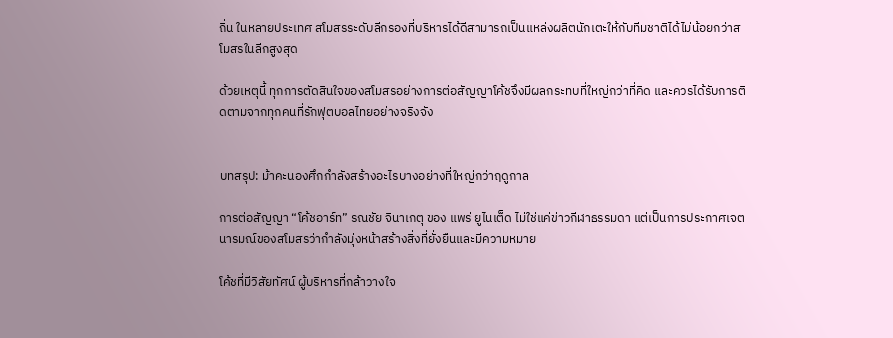ถิ่น ในหลายประเทศ สโมสรระดับลีกรองที่บริหารได้ดีสามารถเป็นแหล่งผลิตนักเตะให้กับทีมชาติได้ไม่น้อยกว่าสโมสรในลีกสูงสุด

ด้วยเหตุนี้ ทุกการตัดสินใจของสโมสรอย่างการต่อสัญญาโค้ชจึงมีผลกระทบที่ใหญ่กว่าที่คิด และควรได้รับการติดตามจากทุกคนที่รักฟุตบอลไทยอย่างจริงจัง


บทสรุป: ม้าคะนองศึกกำลังสร้างอะไรบางอย่างที่ใหญ่กว่าฤดูกาล

การต่อสัญญา “โค้ชอาร์ท” รณชัย จินาเกตุ ของ แพร่ ยูไนเต็ด ไม่ใช่แค่ข่าวกีฬาธรรมดา แต่เป็นการประกาศเจตนารมณ์ของสโมสรว่ากำลังมุ่งหน้าสร้างสิ่งที่ยั่งยืนและมีความหมาย

โค้ชที่มีวิสัยทัศน์ ผู้บริหารที่กล้าวางใจ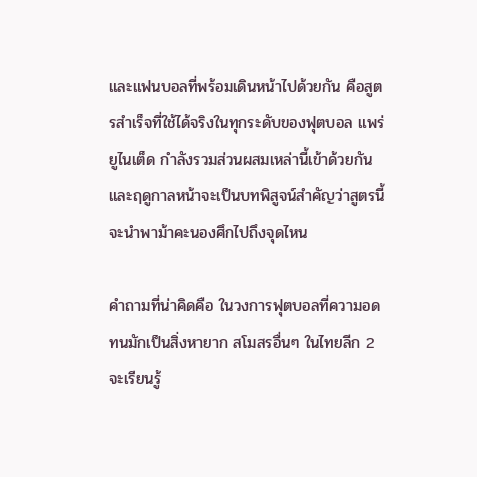และแฟนบอลที่พร้อมเดินหน้าไปด้วยกัน คือสูตรสำเร็จที่ใช้ได้จริงในทุกระดับของฟุตบอล แพร่ ยูไนเต็ด กำลังรวมส่วนผสมเหล่านี้เข้าด้วยกัน และฤดูกาลหน้าจะเป็นบทพิสูจน์สำคัญว่าสูตรนี้จะนำพาม้าคะนองศึกไปถึงจุดไหน

คำถามที่น่าคิดคือ ในวงการฟุตบอลที่ความอดทนมักเป็นสิ่งหายาก สโมสรอื่นๆ ในไทยลีก 2 จะเรียนรู้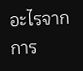อะไรจากการ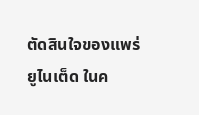ตัดสินใจของแพร่ ยูไนเต็ด ในค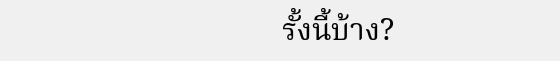รั้งนี้บ้าง?